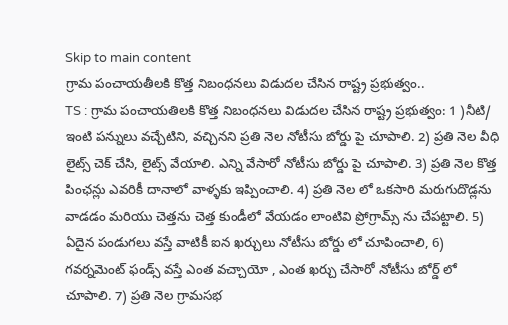Skip to main content
గ్రామ పంచాయతీలకి కొత్త నిబంధనలు విడుదల చేసిన రాష్ట్ర ప్రభుత్వం..
TS : గ్రామ పంచాయతిలకి కొత్త నిబంధనలు విడుదల చేసిన రాష్ట్ర ప్రభుత్వం: 1 )నీటి/ ఇంటి పన్నులు వచ్చేటిని, వచ్చినని ప్రతి నెల నోటీసు బోర్డు పై చూపాలి. 2) ప్రతి నెల వీధి లైట్స్ చెక్ చేసి, లైట్స్ వేయాలి. ఎన్ని వేసారో నోటీసు బోర్డు పై చూపాలి. 3) ప్రతి నెల కొత్త పింఛన్లు ఎవరికీ దానాలో వాళ్ళకు ఇప్పించాలి. 4) ప్రతి నెల లో ఒకసారి మరుగుదొడ్లను వాడడం మరియు చెత్తను చెత్త కుండీలో వేయడం లాంటివి ప్రోగ్రామ్స్ ను చేపట్టాలి. 5) ఏదైన పండుగలు వస్తే వాటికీ ఐన ఖర్చులు నోటీసు బోర్డు లో చూపించాలి, 6) గవర్నమెంట్ ఫండ్స్ వస్తే ఎంత వచ్చాయో , ఎంత ఖర్చు చేసారో నోటీసు బోర్డ్ లో చూపాలి. 7) ప్రతి నెల గ్రామసభ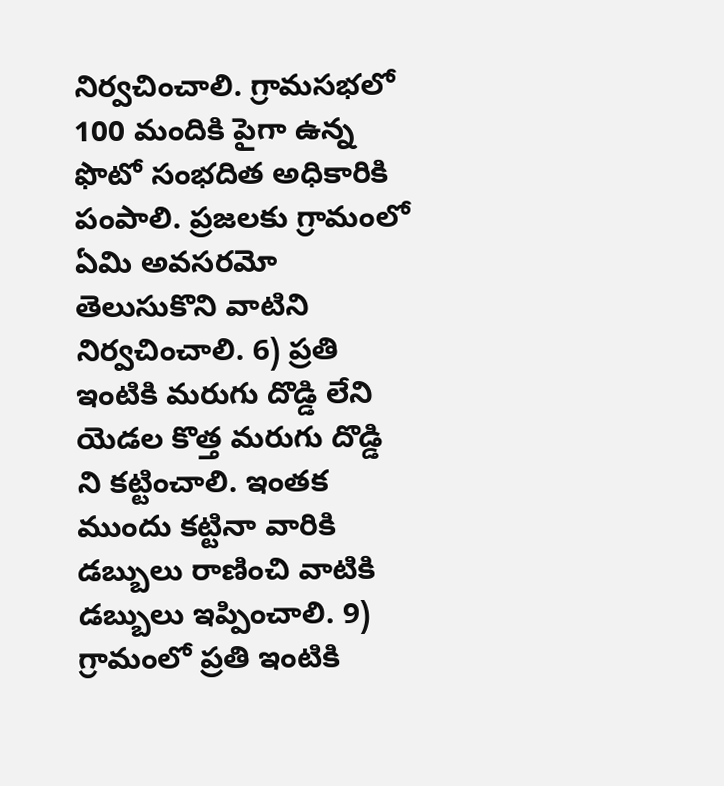నిర్వచించాలి. గ్రామసభలో 100 మందికి పైగా ఉన్న ఫొటో సంభదిత అధికారికి పంపాలి. ప్రజలకు గ్రామంలో ఏమి అవసరమో తెలుసుకొని వాటిని నిర్వచించాలి. 6) ప్రతి ఇంటికి మరుగు దొడ్డి లేని యెడల కొత్త మరుగు దొడ్డి ని కట్టించాలి. ఇంతక ముందు కట్టినా వారికి డబ్బులు రాణించి వాటికి డబ్బులు ఇప్పించాలి. 9) గ్రామంలో ప్రతి ఇంటికి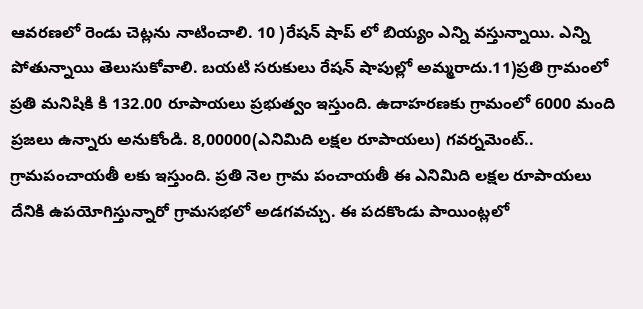ఆవరణలో రెండు చెట్లను నాటించాలి. 10 )రేషన్ షాప్ లో బియ్యం ఎన్ని వస్తున్నాయి. ఎన్ని పోతున్నాయి తెలుసుకోవాలి. బయటి సరుకులు రేషన్ షాపుల్లో అమ్మరాదు.11)ప్రతి గ్రామంలో ప్రతి మనిషికి కి 132.00 రూపాయలు ప్రభుత్వం ఇస్తుంది. ఉదాహరణకు గ్రామంలో 6000 మంది ప్రజలు ఉన్నారు అనుకోండి. 8,00000(ఎనిమిది లక్షల రూపాయలు) గవర్నమెంట్.. గ్రామపంచాయతీ లకు ఇస్తుంది. ప్రతి నెల గ్రామ పంచాయతీ ఈ ఎనిమిది లక్షల రూపాయలు దేనికి ఉపయోగిస్తున్నారో గ్రామసభలో అడగవచ్చు. ఈ పదకొండు పాయింట్లలో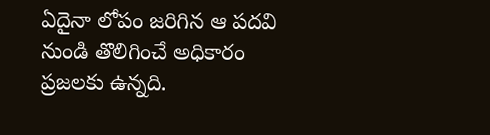ఏదైనా లోపం జరిగిన ఆ పదవి నుండి తొలిగించే అధికారం ప్రజలకు ఉన్నది.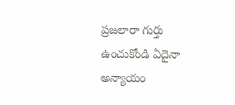ప్రజలారా గుర్తు ఉంచుకోండి ఏదైనా అన్యాయం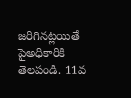జరిగినట్లయితే పైఅధికారికి తెలపండి. 11వ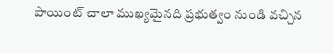పాయింట్ చాలా ముఖ్యమైనది ప్రభుత్వం నుండి వచ్చిన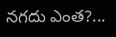నగదు ఎంత?...